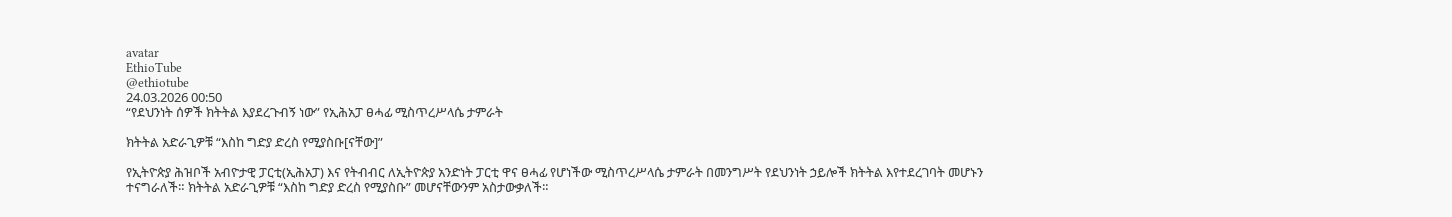avatar
EthioTube
@ethiotube
24.03.2026 00:50
“የደህንነት ሰዎች ክትትል እያደረጉብኝ ነው” የኢሕአፓ ፀሓፊ ሚስጥረሥላሴ ታምራት

ክትትል አድራጊዎቹ “እስከ ግድያ ድረስ የሚያስቡ[ናቸው]”

የኢትዮጵያ ሕዝቦች አብዮታዊ ፓርቲ(ኢሕአፓ) እና የትብብር ለኢትዮጵያ አንድነት ፓርቲ ዋና ፀሓፊ የሆነችው ሚስጥረሥላሴ ታምራት በመንግሥት የደህንነት ኃይሎች ክትትል እየተደረገባት መሆኑን ተናግራለች። ክትትል አድራጊዎቹ “እስከ ግድያ ድረስ የሚያስቡ” መሆናቸውንም አስታውቃለች።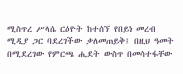ሚስጥረ ሥላሴ ርዕዮት ከተሰኘ የበይነ መረብ ሚዲያ ጋር ባደረገችው ቃለመጠይቅ፤ በዚህ ዓመት በሚደረገው የምርጫ ሒደት ውስጥ በመሳተፋቸው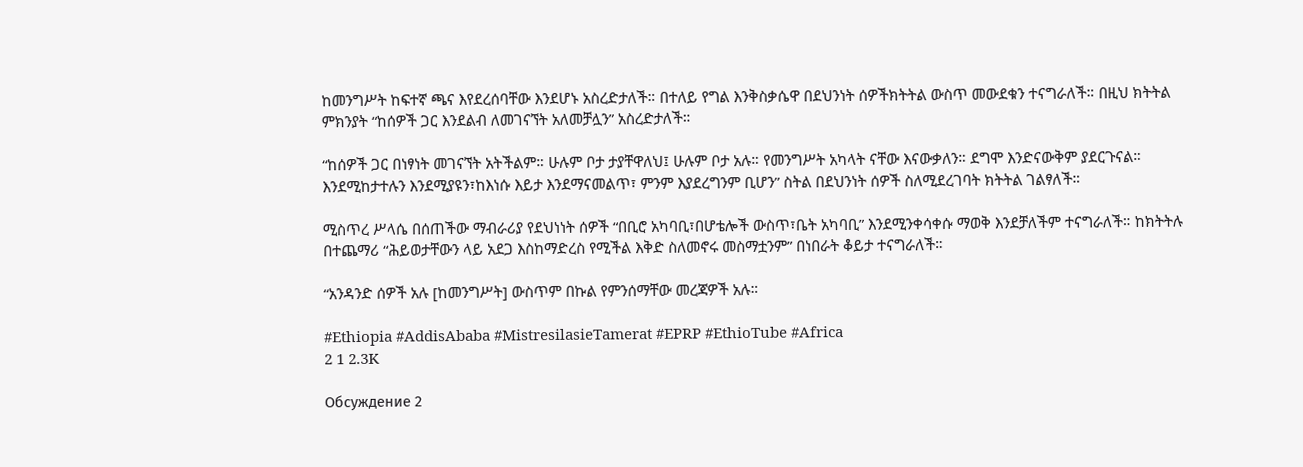ከመንግሥት ከፍተኛ ጫና እየደረሰባቸው እንደሆኑ አስረድታለች። በተለይ የግል እንቅስቃሴዋ በደህንነት ሰዎችክትትል ውስጥ መውደቁን ተናግራለች። በዚህ ክትትል ምክንያት “ከሰዎች ጋር እንደልብ ለመገናኘት አለመቻሏን” አስረድታለች።

“ከሰዎች ጋር በነፃነት መገናኘት አትችልም። ሁሉም ቦታ ታያቸዋለህ፤ ሁሉም ቦታ አሉ። የመንግሥት አካላት ናቸው እናውቃለን። ደግሞ እንድናውቅም ያደርጉናል። እንደሚከታተሉን እንደሚያዩን፣ከእነሱ እይታ እንደማናመልጥ፣ ምንም እያደረግንም ቢሆን” ስትል በደህንነት ሰዎች ስለሚደረገባት ክትትል ገልፃለች።

ሚስጥረ ሥላሴ በሰጠችው ማብራሪያ የደህነነት ሰዎች “በቢሮ አካባቢ፣በሆቴሎች ውስጥ፣ቤት አካባቢ” እንደሚንቀሳቀሱ ማወቅ እንደቻለችም ተናግራለች። ከክትትሉ በተጨማሪ “ሕይወታቸውን ላይ አደጋ እስከማድረስ የሚችል እቅድ ስለመኖሩ መስማቷንም” በነበራት ቆይታ ተናግራለች።

“አንዳንድ ሰዎች አሉ [ከመንግሥት] ውስጥም በኩል የምንሰማቸው መረጃዎች አሉ።

#Ethiopia #AddisAbaba #MistresilasieTamerat #EPRP #EthioTube #Africa
2 1 2.3K

Обсуждение 2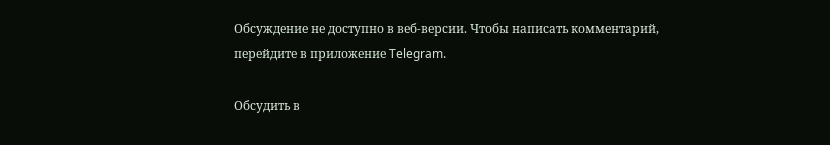Обсуждение не доступно в веб-версии. Чтобы написать комментарий, перейдите в приложение Telegram.

Обсудить в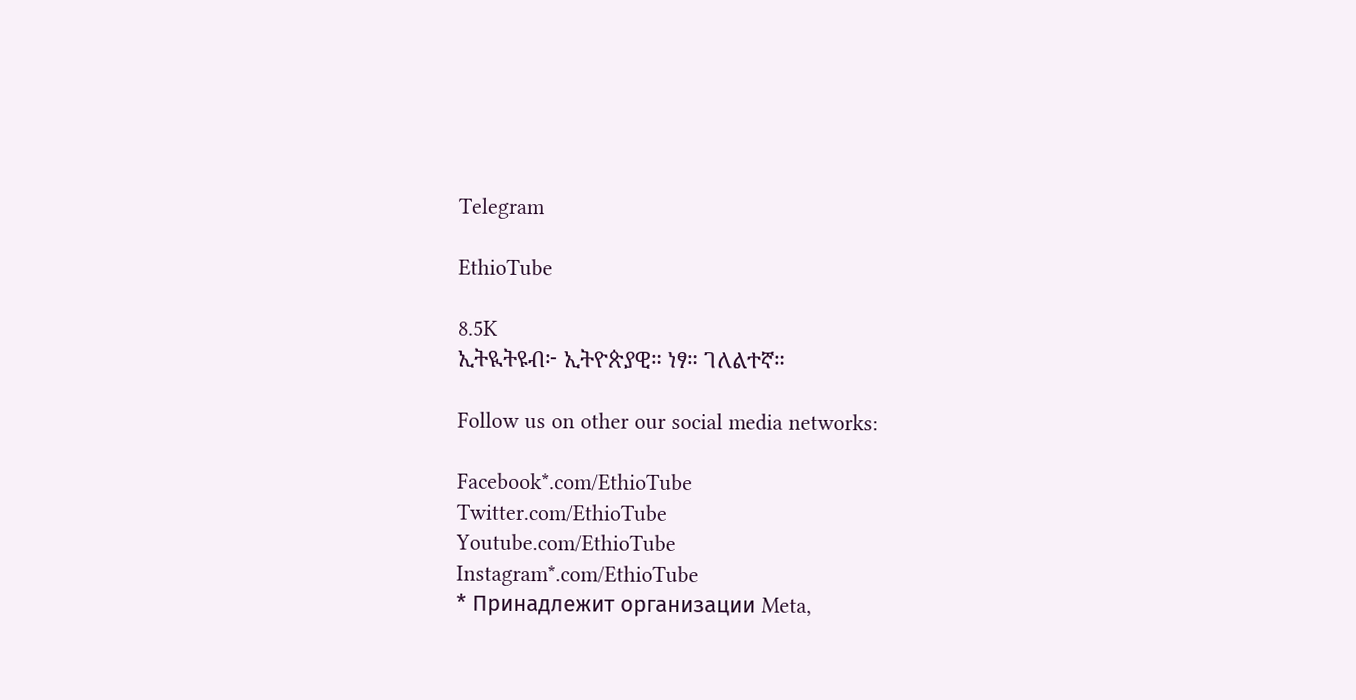Telegram

EthioTube

8.5K
ኢትዪትዩብ፦ ኢትዮጵያዊ። ነፃ። ገለልተኛ።

Follow us on other our social media networks:

Facebook*.com/EthioTube
Twitter.com/EthioTube
Youtube.com/EthioTube
Instagram*.com/EthioTube
* Принадлежит организации Meta,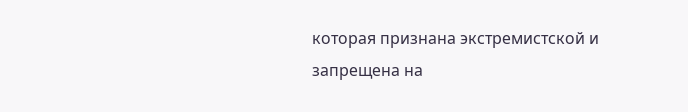которая признана экстремистской и запрещена на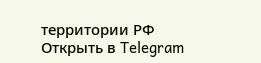территории РФ
Открыть в Telegram